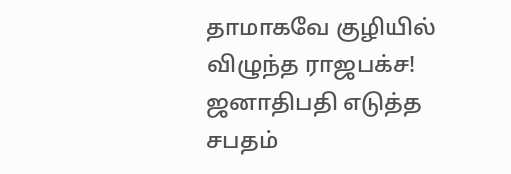தாமாகவே குழியில் விழுந்த ராஜபக்ச! ஜனாதிபதி எடுத்த சபதம்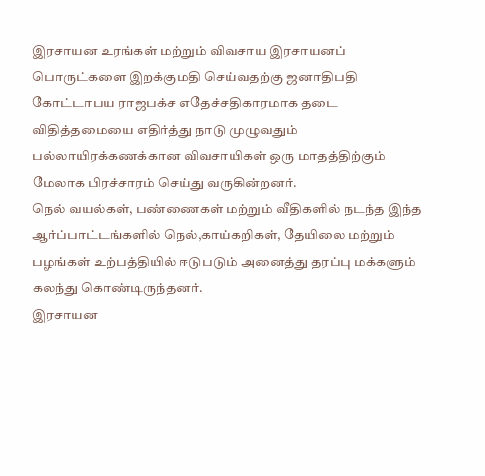இரசாயன உரங்கள் மற்றும் விவசாய இரசாயனப் பொருட்களை இறக்குமதி செய்வதற்கு ஜனாதிபதி கோட்டாபய ராஜபக்ச எதேச்சதிகாரமாக தடை விதித்தமையை எதிர்த்து நாடு முழுவதும் பல்லாயிரக்கணக்கான விவசாயிகள் ஒரு மாதத்திற்கும் மேலாக பிரச்சாரம் செய்து வருகின்றனர்.
நெல் வயல்கள், பண்ணைகள் மற்றும் வீதிகளில் நடந்த இந்த ஆர்ப்பாட்டங்களில் நெல்,காய்கறிகள், தேயிலை மற்றும் பழங்கள் உற்பத்தியில் ஈடுபடும் அனைத்து தரப்பு மக்களும் கலந்து கொண்டிருந்தனர்.
இரசாயன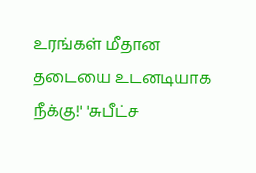உரங்கள் மீதான தடையை உடனடியாக நீக்கு!' 'சுபீட்ச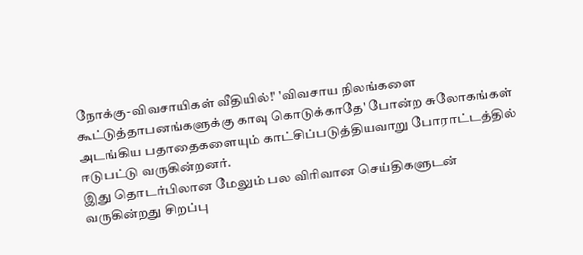நோக்கு-விவசாயிகள் வீதியில்!' 'விவசாய நிலங்களை கூட்டுத்தாபனங்களுக்கு காவு கொடுக்காதே' போன்ற சுலோகங்கள் அடங்கிய பதாதைகளையும் காட்சிப்படுத்தியவாறு போராட்டத்தில் ஈடுபட்டு வருகின்றனர்.
இது தொடர்பிலான மேலும் பல விரிவான செய்திகளுடன் வருகின்றது சிறப்பு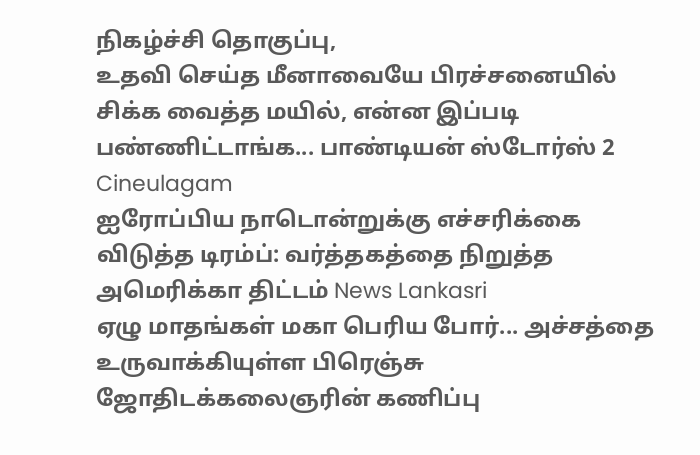நிகழ்ச்சி தொகுப்பு,
உதவி செய்த மீனாவையே பிரச்சனையில் சிக்க வைத்த மயில், என்ன இப்படி பண்ணிட்டாங்க... பாண்டியன் ஸ்டோர்ஸ் 2 Cineulagam
ஐரோப்பிய நாடொன்றுக்கு எச்சரிக்கை விடுத்த டிரம்ப்: வர்த்தகத்தை நிறுத்த அமெரிக்கா திட்டம் News Lankasri
ஏழு மாதங்கள் மகா பெரிய போர்... அச்சத்தை உருவாக்கியுள்ள பிரெஞ்சு ஜோதிடக்கலைஞரின் கணிப்பு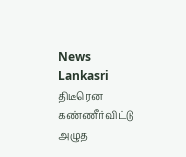News Lankasri
திடீரென கண்ணீர்விட்டு அழுத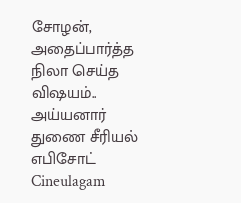சோழன், அதைப்பார்த்த நிலா செய்த விஷயம்.. அய்யனார் துணை சீரியல் எபிசோட் Cineulagam